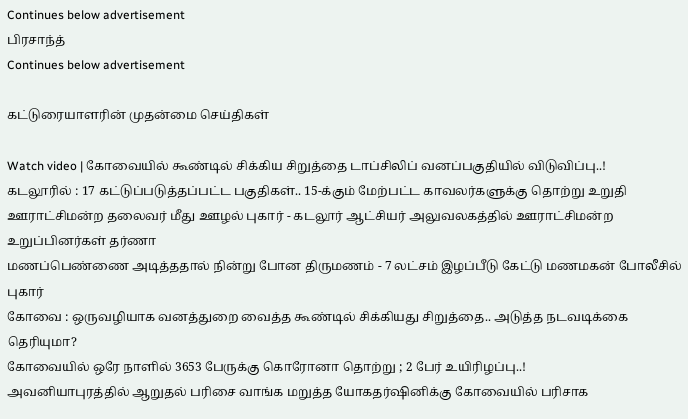Continues below advertisement
பிரசாந்த்
Continues below advertisement

கட்டுரையாளரின் முதன்மை செய்திகள்

Watch video | கோவையில் கூண்டில் சிக்கிய சிறுத்தை டாப்சிலிப் வனப்பகுதியில் விடுவிப்பு..!
கடலூரில் : 17 கட்டுப்படுத்தப்பட்ட பகுதிகள்.. 15-க்கும் மேற்பட்ட காவலர்களுக்கு தொற்று உறுதி
ஊராட்சிமன்ற தலைவர் மீது ஊழல் புகார் - கடலூர் ஆட்சியர் அலுவலகத்தில் ஊராட்சிமன்ற உறுப்பினர்கள் தர்ணா
மணப்பெண்ணை அடித்ததால் நின்று போன திருமணம் - 7 லட்சம் இழப்பீடு கேட்டு மணமகன் போலீசில் புகார்
கோவை : ஒருவழியாக வனத்துறை வைத்த கூண்டில் சிக்கியது சிறுத்தை.. அடுத்த நடவடிக்கை தெரியுமா?
கோவையில் ஒரே நாளில் 3653 பேருக்கு கொரோனா தொற்று ; 2 பேர் உயிரிழப்பு..!
அவனியாபுரத்தில் ஆறுதல் பரிசை வாங்க மறுத்த யோகதர்ஷினிக்கு கோவையில் பரிசாக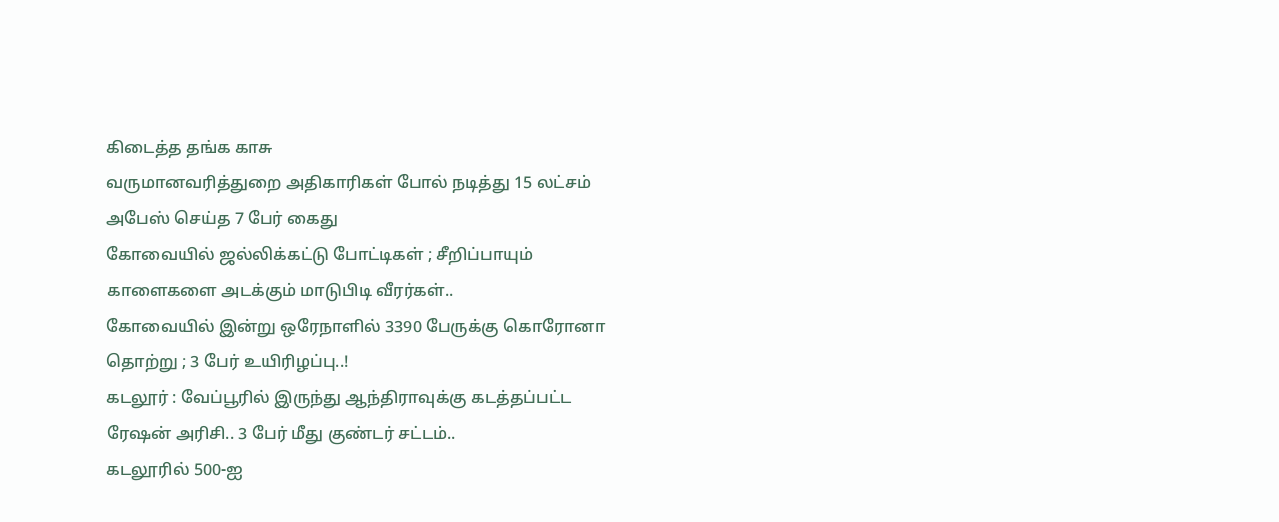கிடைத்த தங்க காசு
வருமானவரித்துறை அதிகாரிகள் போல் நடித்து 15 லட்சம் அபேஸ் செய்த 7 பேர் கைது
கோவையில் ஜல்லிக்கட்டு போட்டிகள் ; சீறிப்பாயும் காளைகளை அடக்கும் மாடுபிடி வீரர்கள்..
கோவையில் இன்று ஒரேநாளில் 3390 பேருக்கு கொரோனா தொற்று ; 3 பேர் உயிரிழப்பு..!
கடலூர் : வேப்பூரில் இருந்து ஆந்திராவுக்கு கடத்தப்பட்ட ரேஷன் அரிசி.. 3 பேர் மீது குண்டர் சட்டம்..
கடலூரில் 500-ஐ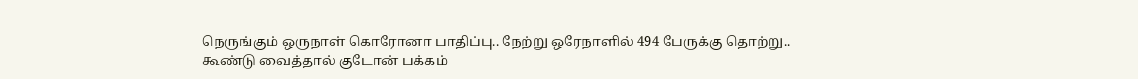நெருங்கும் ஒருநாள் கொரோனா பாதிப்பு.. நேற்று ஒரேநாளில் 494 பேருக்கு தொற்று..
கூண்டு வைத்தால் குடோன் பக்கம்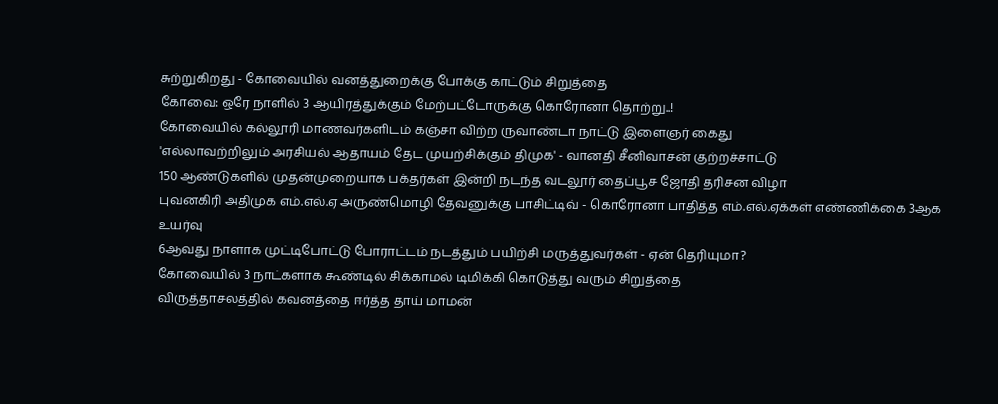சுற்றுகிறது - கோவையில் வனத்துறைக்கு போக்கு காட்டும் சிறுத்தை
கோவை: ஒரே நாளில் 3 ஆயிரத்துக்கும் மேற்பட்டோருக்கு கொரோனா தொற்று..!
கோவையில் கல்லூரி மாணவர்களிடம் கஞ்சா விற்ற ருவாண்டா நாட்டு இளைஞர் கைது
'எல்லாவற்றிலும் அரசியல் ஆதாயம் தேட முயற்சிக்கும் திமுக' - வானதி சீனிவாசன் குற்றச்சாட்டு
150 ஆண்டுகளில் முதன்முறையாக பக்தர்கள் இன்றி நடந்த வடலூர் தைப்பூச ஜோதி தரிசன விழா
புவனகிரி அதிமுக எம்.எல்.ஏ அருண்மொழி தேவனுக்கு பாசிட்டிவ் - கொரோனா பாதித்த எம்.எல்.ஏக்கள் எண்ணிக்கை 3ஆக உயர்வு
6ஆவது நாளாக முட்டிபோட்டு போராட்டம் நடத்தும் பயிற்சி மருத்துவர்கள் - ஏன் தெரியுமா?
கோவையில் 3 நாட்களாக கூண்டில் சிக்காமல் டிமிக்கி கொடுத்து வரும் சிறுத்தை
விருத்தாசலத்தில் கவனத்தை ஈர்த்த தாய் மாமன்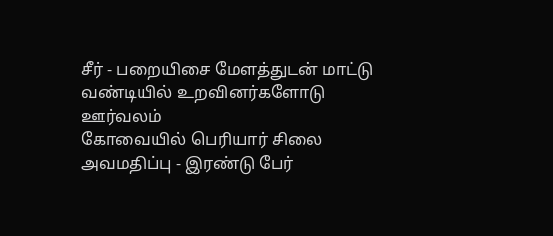சீர் - பறையிசை மேளத்துடன் மாட்டு வண்டியில் உறவினர்களோடு ஊர்வலம்
கோவையில் பெரியார் சிலை அவமதிப்பு - இரண்டு பேர்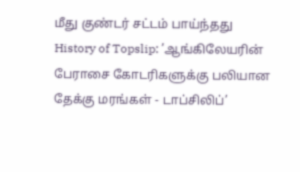மீது குண்டர் சட்டம் பாய்ந்தது
History of Topslip: ’ஆங்கிலேயரின் பேராசை கோடரிகளுக்கு பலியான தேக்கு மரங்கள் - டாப்சிலிப்’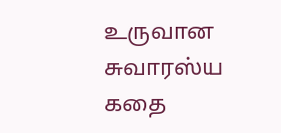உருவான சுவாரஸ்ய கதை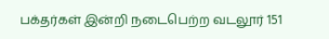பக்தர்கள் இன்றி நடைபெற்ற வடலூர் 151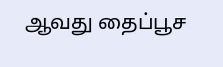ஆவது தைப்பூச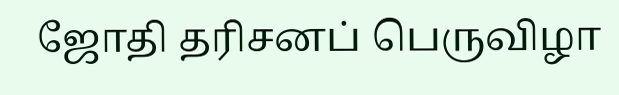ஜோதி தரிசனப் பெருவிழா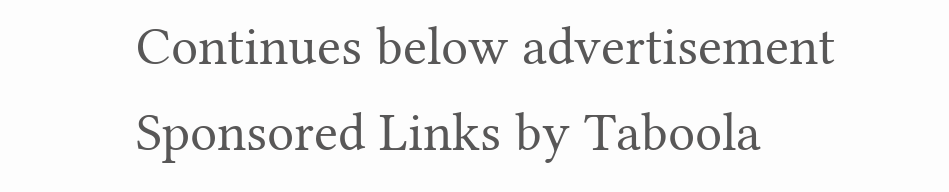Continues below advertisement
Sponsored Links by Taboola